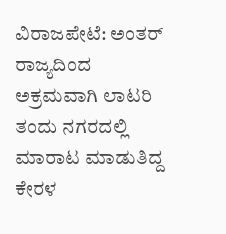ವಿರಾಜಪೇಟೆ: ಅಂತರ್ ರಾಜ್ಯದಿಂದ ಅಕ್ರಮವಾಗಿ ಲಾಟರಿ ತಂದು ನಗರದಲ್ಲಿ ಮಾರಾಟ ಮಾಡುತಿದ್ದ ಕೇರಳ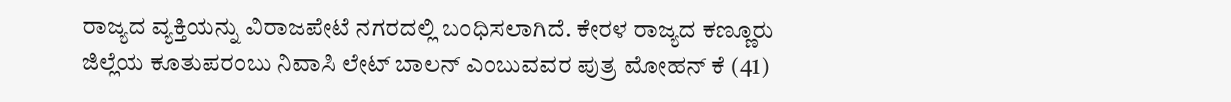ರಾಜ್ಯದ ವ್ಯಕ್ತಿಯನ್ನು ವಿರಾಜಪೇಟೆ ನಗರದಲ್ಲಿ ಬಂಧಿಸಲಾಗಿದೆ. ಕೇರಳ ರಾಜ್ಯದ ಕಣ್ಣೂರು ಜಿಲ್ಲೆಯ ಕೂತುಪರಂಬು ನಿವಾಸಿ ಲೇಟ್ ಬಾಲನ್ ಎಂಬುವವರ ಪುತ್ರ ಮೋಹನ್ ಕೆ (41)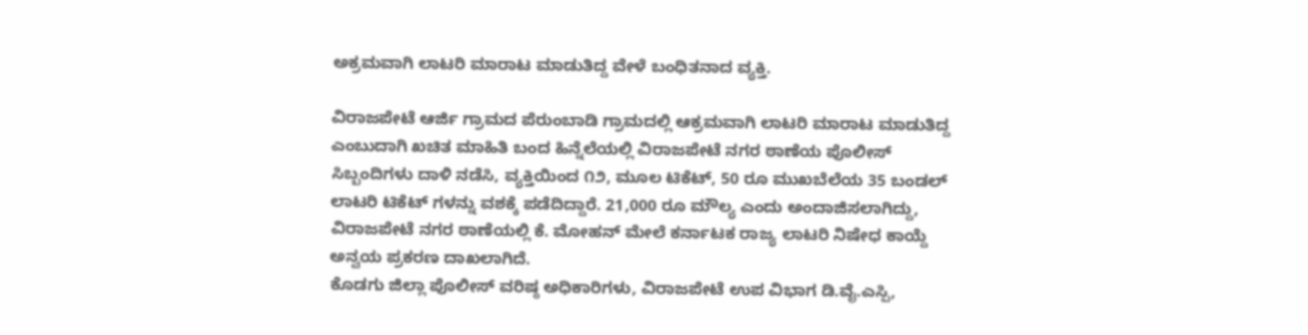ಅಕ್ರಮವಾಗಿ ಲಾಟರಿ ಮಾರಾಟ ಮಾಡುತಿದ್ದ ವೇಳೆ ಬಂಧಿತನಾದ ವ್ಯಕ್ತಿ.

ವಿರಾಜಪೇಟೆ ಆರ್ಜಿ ಗ್ರಾಮದ ಪೆರುಂಬಾಡಿ ಗ್ರಾಮದಲ್ಲಿ ಆಕ್ರಮವಾಗಿ ಲಾಟರಿ ಮಾರಾಟ ಮಾಡುತಿದ್ದ ಎಂಬುದಾಗಿ ಖಚಿತ ಮಾಹಿತಿ ಬಂದ ಹಿನ್ನೆಲೆಯಲ್ಲಿ ವಿರಾಜಪೇಟೆ ನಗರ ಠಾಣೆಯ ಪೊಲೀಸ್ ಸಿಬ್ಬಂದಿಗಳು ದಾಳಿ ನಡೆಸಿ, ವ್ಯಕ್ತಿಯಿಂದ ೧೨, ಮೂಲ ಟಿಕೆಟ್, 50 ರೂ ಮುಖಬೆಲೆಯ 35 ಬಂಡಲ್ ಲಾಟರಿ ಟಿಕೆಟ್ ಗಳನ್ನು ವಶಕ್ಕೆ ಪಡೆದಿದ್ದಾರೆ. 21,000 ರೂ ಮೌಲ್ಯ ಎಂದು ಅಂದಾಜಿಸಲಾಗಿದ್ದು, ವಿರಾಜಪೇಟೆ ನಗರ ಠಾಣೆಯಲ್ಲಿ ಕೆ. ಮೋಹನ್ ಮೇಲೆ ಕರ್ನಾಟಕ ರಾಜ್ಯ ಲಾಟರಿ ನಿಷೇಧ ಕಾಯ್ದೆ ಅನ್ವಯ ಪ್ರಕರಣ ದಾಖಲಾಗಿದೆ.
ಕೊಡಗು ಜಿಲ್ಲಾ ಪೊಲೀಸ್ ವರಿಷ್ಠ ಅಧಿಕಾರಿಗಳು, ವಿರಾಜಪೇಟೆ ಉಪ ವಿಭಾಗ ಡಿ.ವೈ.ಎಸ್ಪಿ,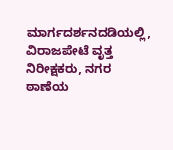ಮಾರ್ಗದರ್ಶನದಡಿಯಲ್ಲಿ, ವಿರಾಜಪೇಟೆ ವೃತ್ತ ನಿರೀಕ್ಷಕರು, ನಗರ ಠಾಣೆಯ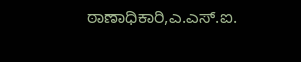ಠಾಣಾಧಿಕಾರಿ,ಎ.ಎಸ್.ಐ.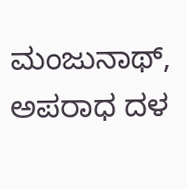ಮಂಜುನಾಥ್, ಅಪರಾಧ ದಳ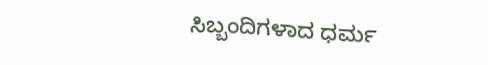ಸಿಬ್ಬಂದಿಗಳಾದ ಧರ್ಮ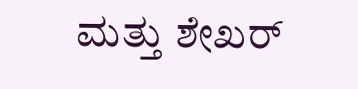ಮತ್ತು ಶೇಖರ್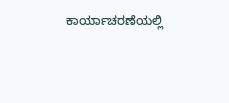ಕಾರ್ಯಾಚರಣೆಯಲ್ಲಿ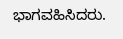ಭಾಗವಹಿಸಿದರು.